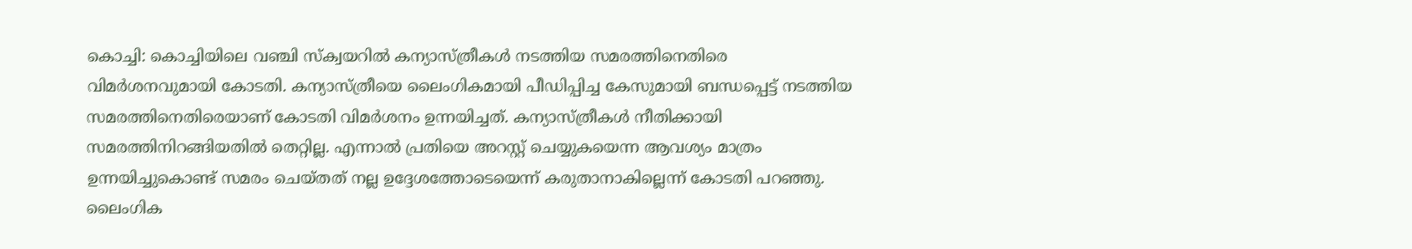കൊച്ചി: കൊച്ചിയിലെ വഞ്ചി സ്ക്വയറിൽ കന്യാസ്ത്രീകൾ നടത്തിയ സമരത്തിനെതിരെ വിമർശനവുമായി കോടതി. കന്യാസ്ത്രീയെ ലൈംഗികമായി പീഡിപ്പിച്ച കേസുമായി ബന്ധപ്പെട്ട് നടത്തിയ സമരത്തിനെതിരെയാണ് കോടതി വിമർശനം ഉന്നയിച്ചത്. കന്യാസ്ത്രീകൾ നീതിക്കായി സമരത്തിനിറങ്ങിയതിൽ തെറ്റില്ല. എന്നാൽ പ്രതിയെ അറസ്റ്റ് ചെയ്യുകയെന്ന ആവശ്യം മാത്രം ഉന്നയിച്ചുകൊണ്ട് സമരം ചെയ്തത് നല്ല ഉദ്ദേശത്തോടെയെന്ന് കരുതാനാകില്ലെന്ന് കോടതി പറഞ്ഞു.
ലൈംഗിക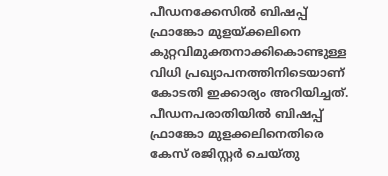പീഡനക്കേസിൽ ബിഷപ്പ് ഫ്രാങ്കോ മുളയ്ക്കലിനെ കുറ്റവിമുക്തനാക്കികൊണ്ടുള്ള വിധി പ്രഖ്യാപനത്തിനിടെയാണ് കോടതി ഇക്കാര്യം അറിയിച്ചത്. പീഡനപരാതിയിൽ ബിഷപ്പ് ഫ്രാങ്കോ മുളക്കലിനെതിരെ കേസ് രജിസ്റ്റർ ചെയ്തു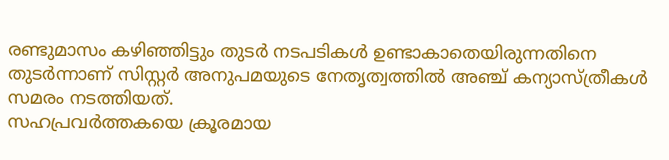രണ്ടുമാസം കഴിഞ്ഞിട്ടും തുടർ നടപടികൾ ഉണ്ടാകാതെയിരുന്നതിനെ തുടർന്നാണ് സിസ്റ്റർ അനുപമയുടെ നേതൃത്വത്തിൽ അഞ്ച് കന്യാസ്ത്രീകൾ സമരം നടത്തിയത്.
സഹപ്രവർത്തകയെ ക്രൂരമായ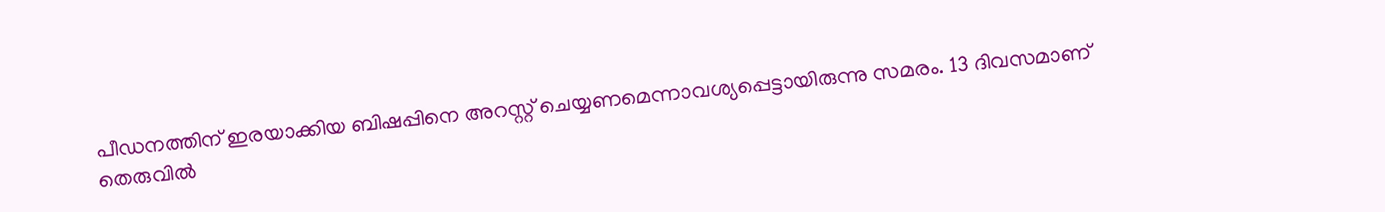പീഡനത്തിന് ഇരയാക്കിയ ബിഷപ്പിനെ അറസ്റ്റ് ചെയ്യണമെന്നാവശ്യപ്പെട്ടായിരുന്നു സമരം. 13 ദിവസമാണ് തെരുവിൽ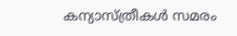കന്യാസ്ത്രീകൾ സമരം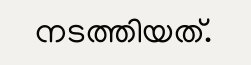നടത്തിയത്.